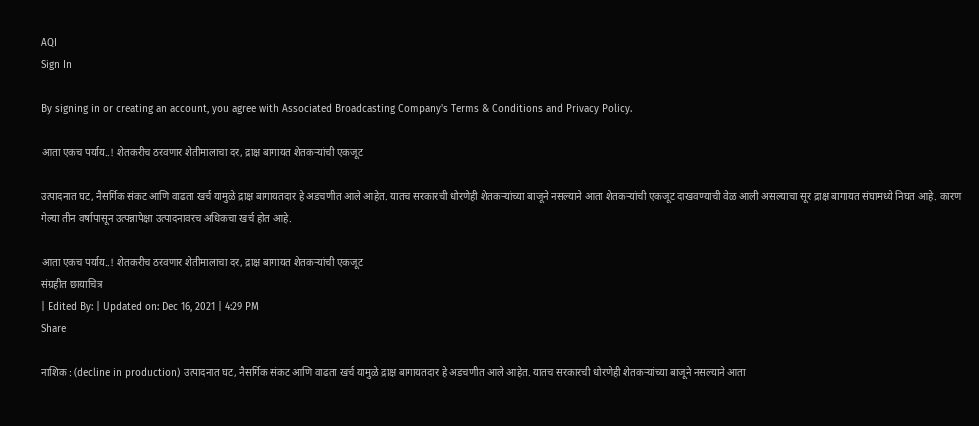AQI
Sign In

By signing in or creating an account, you agree with Associated Broadcasting Company's Terms & Conditions and Privacy Policy.

आता एकच पर्याय..! शेतकरीच ठरवणार शेतीमालाचा दर, द्राक्ष बागायत शेतकऱ्यांची एकजूट

उत्पादनात घट, नैसर्गिक संकट आणि वाढता खर्च यामुळे द्राक्ष बागायतदार हे अडचणीत आले आहेत. यातच सरकारची धोरणेही शेतकऱ्यांच्या बाजूने नसल्याने आता शेतकऱ्यांची एकजूट दाखवण्याची वेळ आली असल्याचा सूर द्राक्ष बागायत संघामध्ये निघत आहे. कारण गेल्या तीन वर्षापासून उत्पन्नापेक्षा उत्पादनावरच अधिकचा खर्च होत आहे.

आता एकच पर्याय..! शेतकरीच ठरवणार शेतीमालाचा दर, द्राक्ष बागायत शेतकऱ्यांची एकजूट
संग्रहीत छायाचित्र
| Edited By: | Updated on: Dec 16, 2021 | 4:29 PM
Share

नाशिक : (decline in production) उत्पादनात घट, नैसर्गिक संकट आणि वाढता खर्च यामुळे द्राक्ष बागायतदार हे अडचणीत आले आहेत. यातच सरकारची धोरणेही शेतकऱ्यांच्या बाजूने नसल्याने आता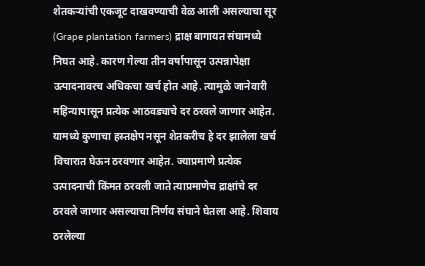शेतकऱ्यांची एकजूट दाखवण्याची वेळ आली असल्याचा सूर (Grape plantation farmers) द्राक्ष बागायत संघामध्ये निघत आहे. कारण गेल्या तीन वर्षापासून उत्पन्नापेक्षा उत्पादनावरच अधिकचा खर्च होत आहे. त्यामुळे जानेवारी महिन्यापासून प्रत्येक आठवड्याचे दर ठरवले जाणार आहेत. यामध्ये कुणाचा हस्तक्षेप नसून शेतकरीच हे दर झालेला खर्च विचारात घेऊन ठरवणार आहेत. ज्याप्रमाणे प्रत्येक उत्पादनाची किंमत ठरवली जाते त्याप्रमाणेच द्राक्षांचे दर ठरवले जाणार असल्याचा निर्णय संघाने घेतला आहे. शिवाय ठरलेल्या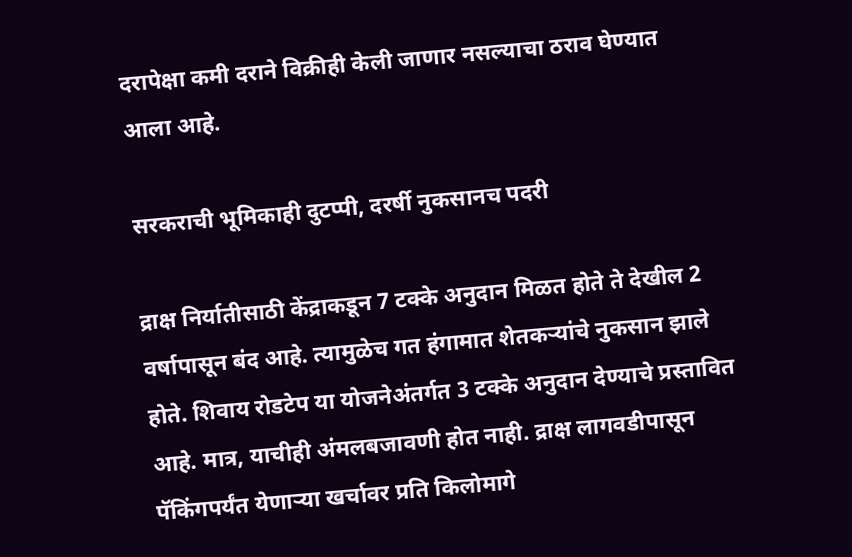दरापेक्षा कमी दराने विक्रीही केली जाणार नसल्याचा ठराव घेण्यात आला आहे.

सरकराची भूमिकाही दुटप्पी, दरर्षी नुकसानच पदरी

द्राक्ष निर्यातीसाठी केंद्राकडून 7 टक्के अनुदान मिळत होते ते देखील 2 वर्षापासून बंद आहे. त्यामुळेच गत हंगामात शेतकऱ्यांचे नुकसान झाले होते. शिवाय रोडटेप या योजनेअंतर्गत 3 टक्के अनुदान देण्याचे प्रस्तावित आहे. मात्र, याचीही अंमलबजावणी होत नाही. द्राक्ष लागवडीपासून पॅकिंगपर्यंत येणाऱ्या खर्चावर प्रति किलोमागे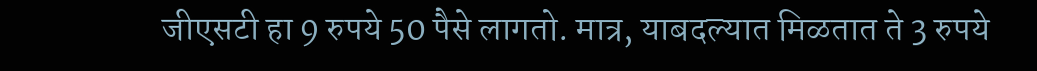जीएसटी हा 9 रुपये 50 पैसे लागतो. मात्र, याबदल्यात मिळतात ते 3 रुपये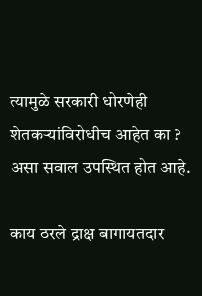त्यामुळे सरकारी धोरणेही शेतकऱ्यांविरोधीच आहेत का ? असा सवाल उपस्थित होत आहे.

काय ठरले द्राक्ष बागायतदार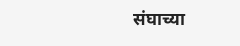संघाच्या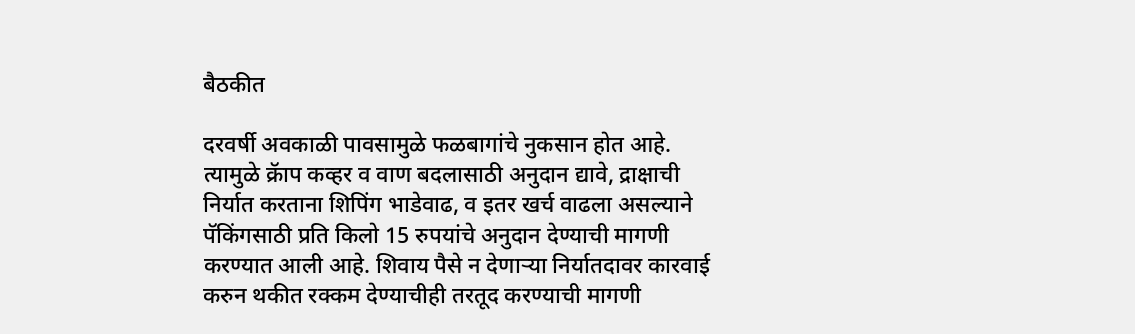बैठकीत

दरवर्षी अवकाळी पावसामुळे फळबागांचे नुकसान होत आहे. त्यामुळे क्रॅाप कव्हर व वाण बदलासाठी अनुदान द्यावे, द्राक्षाची निर्यात करताना शिपिंग भाडेवाढ, व इतर खर्च वाढला असल्याने पॅकिंगसाठी प्रति किलो 15 रुपयांचे अनुदान देण्याची मागणी करण्यात आली आहे. शिवाय पैसे न देणाऱ्या निर्यातदावर कारवाई करुन थकीत रक्कम देण्याचीही तरतूद करण्याची मागणी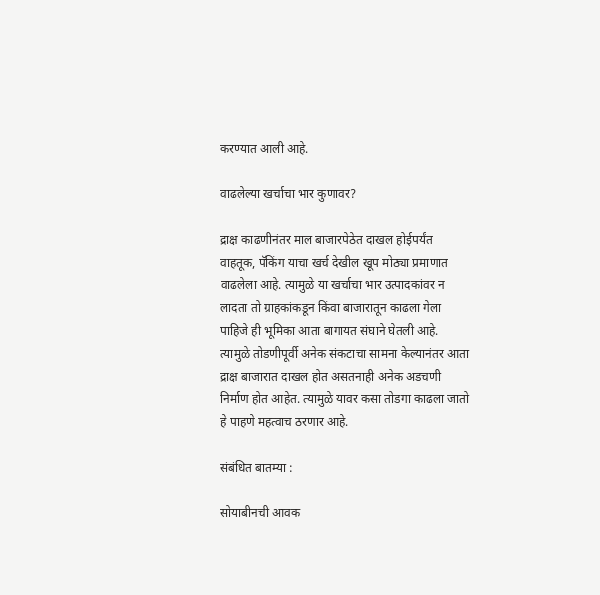करण्यात आली आहे.

वाढलेल्या खर्चाचा भार कुणावर?

द्राक्ष काढणीनंतर माल बाजारपेठेत दाखल होईपर्यंत वाहतूक, पॅकिंग याचा खर्च देखील खूप मोठ्या प्रमाणात वाढलेला आहे. त्यामुळे या खर्चाचा भार उत्पादकांवर न लादता तो ग्राहकांकडून किंवा बाजारातून काढला गेला पाहिजे ही भूमिका आता बागायत संघाने घेतली आहे. त्यामुळे तोडणीपूर्वी अनेक संकटाचा सामना केल्यानंतर आता द्राक्ष बाजारात दाखल होत असतनाही अनेक अडचणी निर्माण होत आहेत. त्यामुळे यावर कसा तोडगा काढला जातो हे पाहणे महत्वाच ठरणार आहे.

संबंधित बातम्या :

सोयाबीनची आवक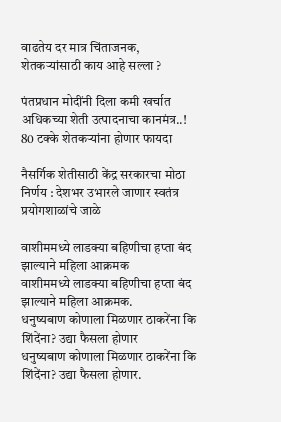वाढतेय दर मात्र चिंताजनक, शेतकऱ्यांसाठी काय आहे सल्ला ?

पंतप्रधान मोदींनी दिला कमी खर्चात अधिकच्या शेती उत्पादनाचा कानमंत्र..! 80 टक्के शेतकऱ्यांना होणार फायदा

नैसर्गिक शेतीसाठी केंद्र सरकारचा मोठा निर्णय : देशभर उभारले जाणार स्वतंत्र प्रयोगशाळांचे जाळे

वाशीममध्ये लाडक्या बहिणीचा हप्ता बंद झाल्याने महिला आक्रमक
वाशीममध्ये लाडक्या बहिणीचा हप्ता बंद झाल्याने महिला आक्रमक.
धनुष्यबाण कोणाला मिळणार ठाकरेंना कि शिंदेंना? उद्या फैसला होणार
धनुष्यबाण कोणाला मिळणार ठाकरेंना कि शिंदेंना? उद्या फैसला होणार.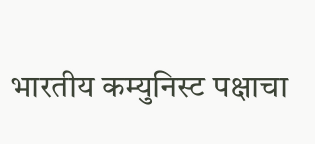भारतीय कम्युनिस्ट पक्षाचा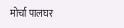मोर्चा पालघर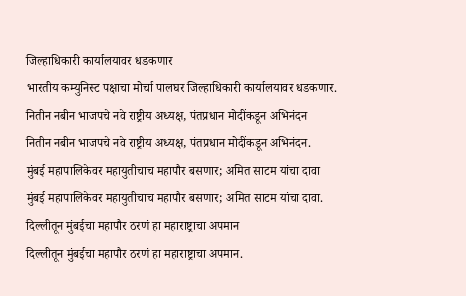जिल्हाधिकारी कार्यालयावर धडकणार
भारतीय कम्युनिस्ट पक्षाचा मोर्चा पालघर जिल्हाधिकारी कार्यालयावर धडकणार.
नितीन नबीन भाजपचे नवे राष्ट्रीय अध्यक्ष, पंतप्रधान मोदींकडून अभिनंदन
नितीन नबीन भाजपचे नवे राष्ट्रीय अध्यक्ष, पंतप्रधान मोदींकडून अभिनंदन.
मुंबई महापालिकेवर महायुतीचाच महापौर बसणार; अमित साटम यांचा दावा
मुंबई महापालिकेवर महायुतीचाच महापौर बसणार; अमित साटम यांचा दावा.
दिल्लीतून मुंबईचा महापौर ठरणं हा महाराष्ट्राचा अपमान
दिल्लीतून मुंबईचा महापौर ठरणं हा महाराष्ट्राचा अपमान.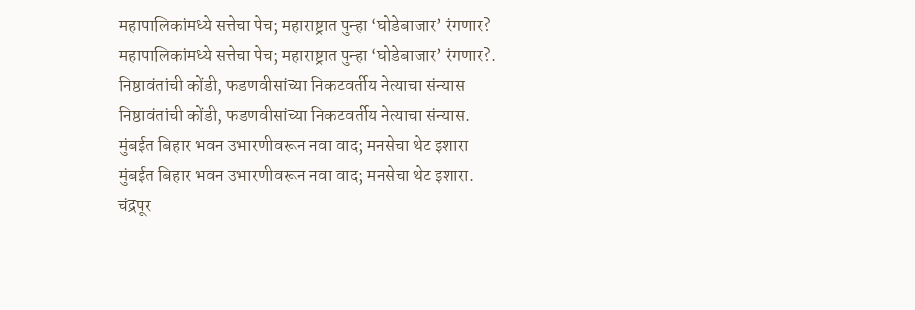महापालिकांमध्ये सत्तेचा पेच; महाराष्ट्रात पुन्हा ‘घोडेबाजार’ रंगणार?
महापालिकांमध्ये सत्तेचा पेच; महाराष्ट्रात पुन्हा ‘घोडेबाजार’ रंगणार?.
निष्ठावंतांची कोंडी, फडणवीसांच्या निकटवर्तीय नेत्याचा संन्यास
निष्ठावंतांची कोंडी, फडणवीसांच्या निकटवर्तीय नेत्याचा संन्यास.
मुंबईत बिहार भवन उभारणीवरून नवा वाद; मनसेचा थेट इशारा
मुंबईत बिहार भवन उभारणीवरून नवा वाद; मनसेचा थेट इशारा.
चंद्रपूर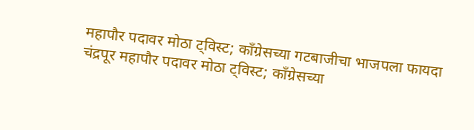महापौर पदावर मोठा ट्विस्ट; काँग्रेसच्या गटबाजीचा भाजपला फायदा
चंद्रपूर महापौर पदावर मोठा ट्विस्ट; काँग्रेसच्या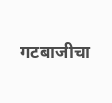गटबाजीचा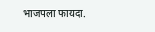भाजपला फायदा.